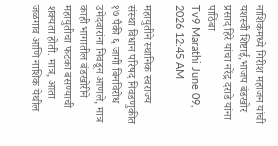नाशिकमध्ये गिरीश महाजन यांची यशस्वी शिष्टाई,भाजप बंडखोर प्रसाद हिरे यांचा नरेंद्र दराडे यांना पाठिंबा
Tv9 Marathi June 09, 2026 12:45 AM

महायुतीने स्थानिक स्वराज्य संस्था विधान परिषद निवडणुकीत १७ पैकी ६ जागी बिनविरोध उमेदवारांना निवडून आणले, मात्र काही भागातील बंडखोरीने महायुतीचा फटका बसण्याची शक्यता होती. मात्र, आता जळगाव आणि नाशिक येथील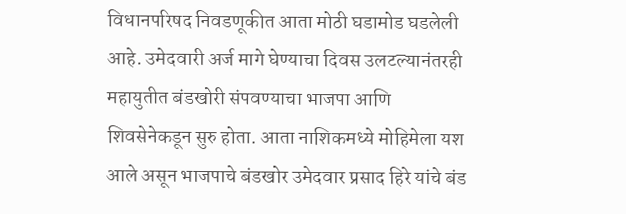विधानपरिषद निवडणूकीत आता मोठी घडामोड घडलेली आहे. उमेदवारी अर्ज मागे घेण्याचा दिवस उलटल्यानंतरही महायुतीत बंडखोरी संपवण्याचा भाजपा आणि शिवसेनेकडून सुरु होता. आता नाशिकमध्ये मोहिमेला यश आले असून भाजपाचे बंडखोर उमेदवार प्रसाद हिरे यांचे बंड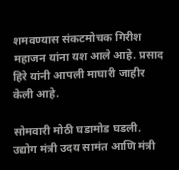शमवण्यास संकटमोचक गिरीश महाजन यांना यश आले आहे. प्रसाद हिरे यांनी आपली माघारी जाहीर केली आहे.

सोमवारी मोठी घडामोड घडली. उद्योग मंत्री उदय सामंत आणि मंत्री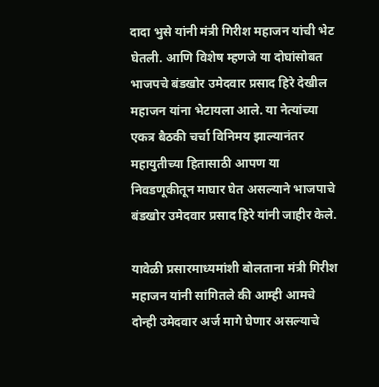दादा भुसे यांनी मंत्री गिरीश महाजन यांची भेट घेतली. आणि विशेष म्हणजे या दोघांसोबत भाजपचे बंडखोर उमेदवार प्रसाद हिरे देखील महाजन यांना भेटायला आले. या नेत्यांच्या एकत्र बैठकी चर्चा विनिमय झाल्यानंतर महायुतीच्या हितासाठी आपण या निवडणूकीतून माघार घेत असल्याने भाजपाचे बंडखोर उमेदवार प्रसाद हिरे यांनी जाहीर केले.

यावेळी प्रसारमाध्यमांशी बोलताना मंत्री गिरीश महाजन यांनी सांगितले की आम्ही आमचे दोन्ही उमेदवार अर्ज मागे घेणार असल्याचे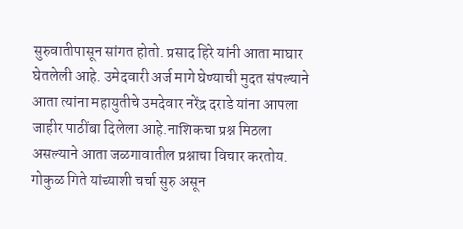सुरुवातीपासून सांगत होतो. प्रसाद हिरे यांनी आता माघार घेतलेली आहे. उमेदवारी अर्ज मागे घेण्याची मुदत संपल्याने आता त्यांना महायुतीचे उमदेवार नरेंद्र दराडे यांना आपला जाहीर पाठींबा दिलेला आहे.नाशिकचा प्रश्न मिठला असल्याने आता जळगावातील प्रश्नाचा विचार करतोय. गोकुळ गिते यांच्याशी चर्चा सुरु असून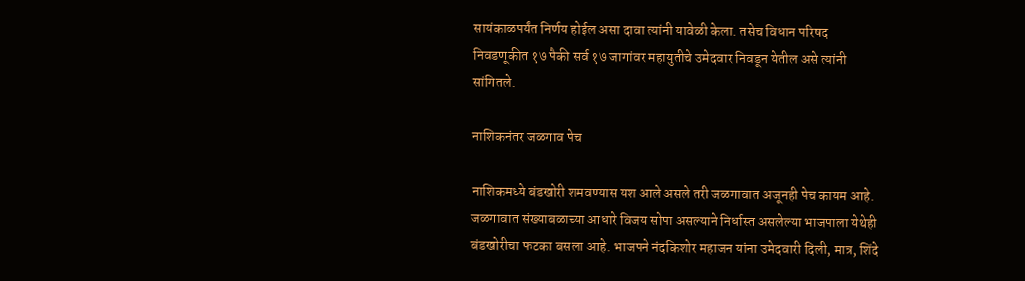सायंकाळपर्यंत निर्णय होईल असा दावा त्यांनी यावेळी केला. तसेच विधान परिषद निवडणूकीत १७ पैकी सर्व १७ जागांवर महायुतीचे उमेदवार निवडून येतील असे त्यांनी सांगितले.

नाशिकनंतर जळगाव पेच

नाशिकमध्ये बंडखोरी शमवण्यास यश आले असले तरी जळगावात अजूनही पेच कायम आहे. जळगावात संख्याबळाच्या आधारे विजय सोपा असल्याने निर्धास्त असलेल्या भाजपाला येथेही बंडखोरीचा फटका बसला आहे. भाजपने नंदकिशोर महाजन यांना उमेदवारी दिली, मात्र, शिंदे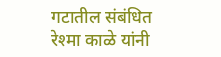गटातील संबंधित रेश्मा काळे यांनी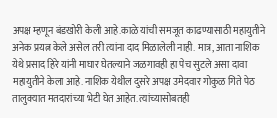अपक्ष म्हणून बंडखोरी केली आहे.काळे यांची समजूत काढण्यासाठी महायुतीने अनेक प्रयत्न केले असेल तरी त्यांना दाद मिळालेली नाही. मात्र, आता नाशिक येथे प्रसाद हिरे यांनी माघार घेतल्याने जळगावही हा पेच सुटले असा दावा महायुतीने केला आहे. नाशिक येथील दुसरे अपक्ष उमेदवार गोकुळ गिते पेठ तालुक्यात मतदारांच्या भेटी घेत आहेत. त्यांच्यासोबतही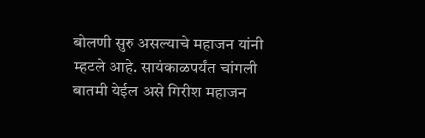बोलणी सुरु असल्याचे महाजन यांनी म्हटले आहे. सायंकाळपर्यंत चांगली बातमी येईल असे गिरीश महाजन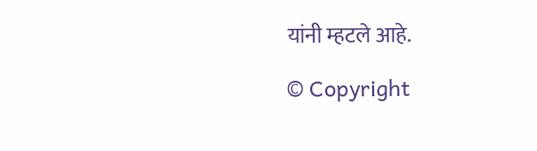यांनी म्हटले आहे.

© Copyright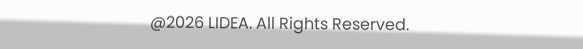@2026 LIDEA. All Rights Reserved.